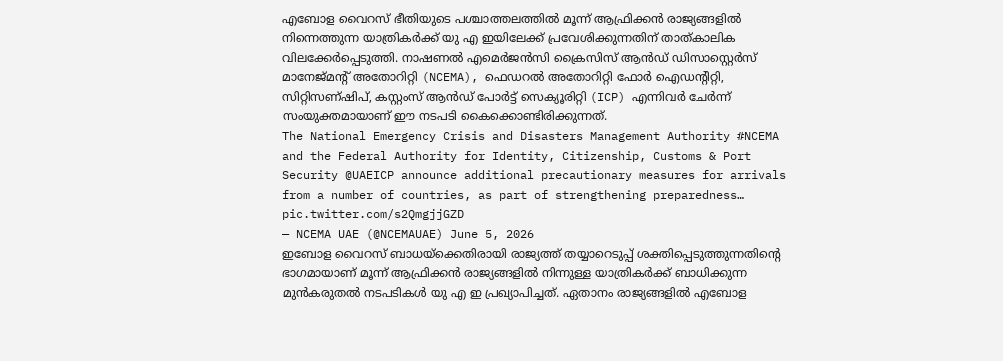എബോള വൈറസ് ഭീതിയുടെ പശ്ചാത്തലത്തിൽ മൂന്ന് ആഫ്രിക്കൻ രാജ്യങ്ങളിൽ നിന്നെത്തുന്ന യാത്രികർക്ക് യു എ ഇയിലേക്ക് പ്രവേശിക്കുന്നതിന് താത്കാലിക വിലക്കേർപ്പെടുത്തി. നാഷണൽ എമെർജൻസി ക്രൈസിസ് ആൻഡ് ഡിസാസ്റ്റെർസ് മാനേജ്മന്റ് അതോറിറ്റി (NCEMA), ഫെഡറൽ അതോറിറ്റി ഫോർ ഐഡന്റിറ്റി, സിറ്റിസണ്ഷിപ്, കസ്റ്റംസ് ആൻഡ് പോർട്ട് സെക്യൂരിറ്റി (ICP) എന്നിവർ ചേർന്ന് സംയുക്തമായാണ് ഈ നടപടി കൈക്കൊണ്ടിരിക്കുന്നത്.
The National Emergency Crisis and Disasters Management Authority #NCEMA and the Federal Authority for Identity, Citizenship, Customs & Port Security @UAEICP announce additional precautionary measures for arrivals from a number of countries, as part of strengthening preparedness… pic.twitter.com/s2QmgjjGZD
— NCEMA UAE (@NCEMAUAE) June 5, 2026
ഇബോള വൈറസ് ബാധയ്ക്കെതിരായി രാജ്യത്ത് തയ്യാറെടുപ്പ് ശക്തിപ്പെടുത്തുന്നതിന്റെ ഭാഗമായാണ് മൂന്ന് ആഫ്രിക്കൻ രാജ്യങ്ങളിൽ നിന്നുള്ള യാത്രികർക്ക് ബാധിക്കുന്ന മുൻകരുതൽ നടപടികൾ യു എ ഇ പ്രഖ്യാപിച്ചത്. ഏതാനം രാജ്യങ്ങളിൽ എബോള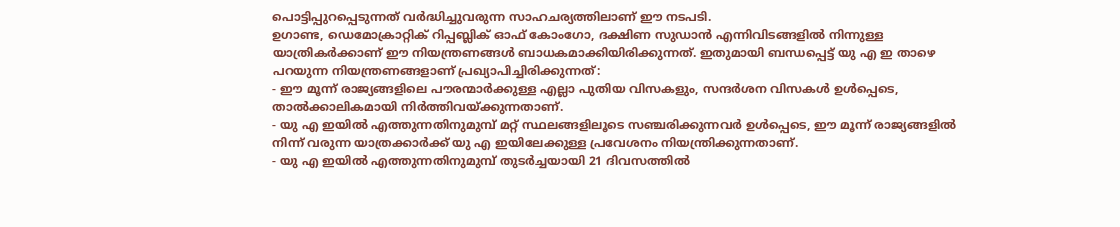പൊട്ടിപ്പുറപ്പെടുന്നത് വർദ്ധിച്ചുവരുന്ന സാഹചര്യത്തിലാണ് ഈ നടപടി.
ഉഗാണ്ട, ഡെമോക്രാറ്റിക് റിപ്പബ്ലിക് ഓഫ് കോംഗോ, ദക്ഷിണ സുഡാൻ എന്നിവിടങ്ങളിൽ നിന്നുള്ള യാത്രികർക്കാണ് ഈ നിയന്ത്രണങ്ങൾ ബാധകമാക്കിയിരിക്കുന്നത്. ഇതുമായി ബന്ധപ്പെട്ട് യു എ ഇ താഴെ പറയുന്ന നിയന്ത്രണങ്ങളാണ് പ്രഖ്യാപിച്ചിരിക്കുന്നത്:
- ഈ മൂന്ന് രാജ്യങ്ങളിലെ പൗരന്മാർക്കുള്ള എല്ലാ പുതിയ വിസകളും, സന്ദർശന വിസകൾ ഉൾപ്പെടെ, താൽക്കാലികമായി നിർത്തിവയ്ക്കുന്നതാണ്.
- യു എ ഇയിൽ എത്തുന്നതിനുമുമ്പ് മറ്റ് സ്ഥലങ്ങളിലൂടെ സഞ്ചരിക്കുന്നവർ ഉൾപ്പെടെ, ഈ മൂന്ന് രാജ്യങ്ങളിൽ നിന്ന് വരുന്ന യാത്രക്കാർക്ക് യു എ ഇയിലേക്കുള്ള പ്രവേശനം നിയന്ത്രിക്കുന്നതാണ്.
- യു എ ഇയിൽ എത്തുന്നതിനുമുമ്പ് തുടർച്ചയായി 21 ദിവസത്തിൽ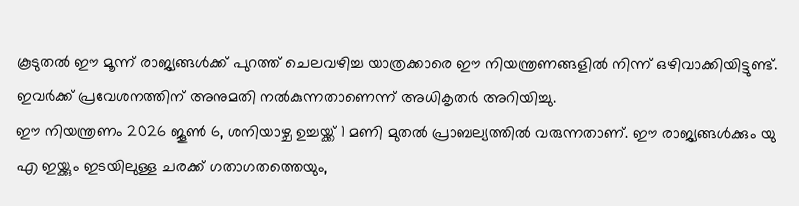കൂടുതൽ ഈ മൂന്ന് രാജ്യങ്ങൾക്ക് പുറത്ത് ചെലവഴിച്ച യാത്രക്കാരെ ഈ നിയന്ത്രണങ്ങളിൽ നിന്ന് ഒഴിവാക്കിയിട്ടുണ്ട്. ഇവർക്ക് പ്രവേശനത്തിന് അനുമതി നൽകുന്നതാണെന്ന് അധികൃതർ അറിയിച്ചു.
ഈ നിയന്ത്രണം 2026 ജൂൺ 6, ശനിയാഴ്ച ഉച്ചയ്ക്ക് 1 മണി മുതൽ പ്രാബല്യത്തിൽ വരുന്നതാണ്. ഈ രാജ്യങ്ങൾക്കും യു എ ഇയ്ക്കും ഇടയിലുള്ള ചരക്ക് ഗതാഗതത്തെയും,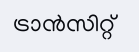ട്രാൻസിറ്റ്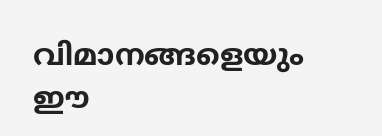വിമാനങ്ങളെയും ഈ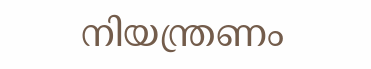നിയന്ത്രണം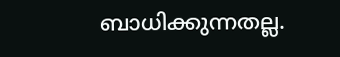ബാധിക്കുന്നതല്ല.